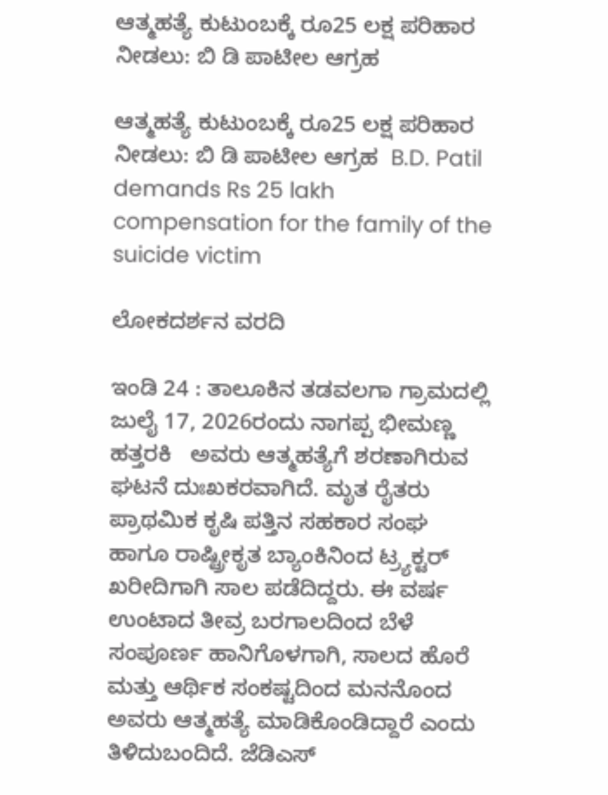ಆತ್ಮಹತ್ಯೆ ಕುಟುಂಬಕ್ಕೆ ರೂ25 ಲಕ್ಷ ಪರಿಹಾರ ನೀಡಲು: ಬಿ ಡಿ ಪಾಟೀಲ ಆಗ್ರಹ

ಆತ್ಮಹತ್ಯೆ ಕುಟುಂಬಕ್ಕೆ ರೂ25 ಲಕ್ಷ ಪರಿಹಾರ ನೀಡಲು: ಬಿ ಡಿ ಪಾಟೀಲ ಆಗ್ರಹ  B.D. Patil demands Rs 25 lakh compensation for the family of the suicide victim

ಲೋಕದರ್ಶನ ವರದಿ

ಇಂಡಿ 24 : ತಾಲೂಕಿನ ತಡವಲಗಾ ಗ್ರಾಮದಲ್ಲಿ ಜುಲೈ 17, 2026ರಂದು ನಾಗಪ್ಪ ಭೀಮಣ್ಣ ಹತ್ತರಕಿ   ಅವರು ಆತ್ಮಹತ್ಯೆಗೆ ಶರಣಾಗಿರುವ ಘಟನೆ ದುಃಖಕರವಾಗಿದೆ. ಮೃತ ರೈತರು ಪ್ರಾಥಮಿಕ ಕೃಷಿ ಪತ್ತಿನ ಸಹಕಾರ ಸಂಘ ಹಾಗೂ ರಾಷ್ಟ್ರೀಕೃತ ಬ್ಯಾಂಕಿನಿಂದ ಟ್ರ್ಯಕ್ಟರ್ ಖರೀದಿಗಾಗಿ ಸಾಲ ಪಡೆದಿದ್ದರು. ಈ ವರ್ಷ ಉಂಟಾದ ತೀವ್ರ ಬರಗಾಲದಿಂದ ಬೆಳೆ ಸಂಪೂರ್ಣ ಹಾನಿಗೊಳಗಾಗಿ, ಸಾಲದ ಹೊರೆ ಮತ್ತು ಆರ್ಥಿಕ ಸಂಕಷ್ಟದಿಂದ ಮನನೊಂದ ಅವರು ಆತ್ಮಹತ್ಯೆ ಮಾಡಿಕೊಂಡಿದ್ದಾರೆ ಎಂದು ತಿಳಿದುಬಂದಿದೆ. ಜೆಡಿಎಸ್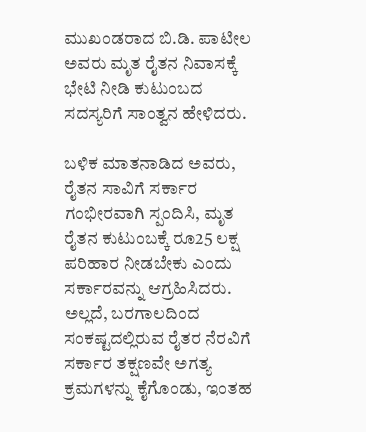ಮುಖಂಡರಾದ ಬಿ.ಡಿ. ಪಾಟೀಲ ಅವರು ಮೃತ ರೈತನ ನಿವಾಸಕ್ಕೆ ಭೇಟಿ ನೀಡಿ ಕುಟುಂಬದ ಸದಸ್ಯರಿಗೆ ಸಾಂತ್ವನ ಹೇಳಿದರು.

ಬಳಿಕ ಮಾತನಾಡಿದ ಅವರು, ರೈತನ ಸಾವಿಗೆ ಸರ್ಕಾರ ಗಂಭೀರವಾಗಿ ಸ್ಪಂದಿಸಿ, ಮೃತ ರೈತನ ಕುಟುಂಬಕ್ಕೆ ರೂ25 ಲಕ್ಷ ಪರಿಹಾರ ನೀಡಬೇಕು ಎಂದು ಸರ್ಕಾರವನ್ನು ಆಗ್ರಹಿಸಿದರು. ಅಲ್ಲದೆ, ಬರಗಾಲದಿಂದ ಸಂಕಷ್ಟದಲ್ಲಿರುವ ರೈತರ ನೆರವಿಗೆ ಸರ್ಕಾರ ತಕ್ಷಣವೇ ಅಗತ್ಯ ಕ್ರಮಗಳನ್ನು ಕೈಗೊಂಡು, ಇಂತಹ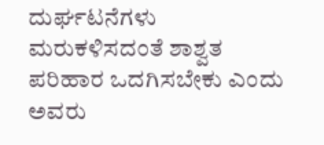ದುರ್ಘಟನೆಗಳು ಮರುಕಳಿಸದಂತೆ ಶಾಶ್ವತ ಪರಿಹಾರ ಒದಗಿಸಬೇಕು ಎಂದು ಅವರು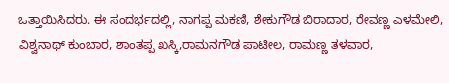ಒತ್ತಾಯಿಸಿದರು. ಈ ಸಂದರ್ಭದಲ್ಲಿ, ನಾಗಪ್ಪ ಮಕಣಿ, ಶೇಕುಗೌಡ ಬಿರಾದಾರ, ರೇವಣ್ಣ ಎಳಮೇಲಿ, ವಿಶ್ವನಾಥ್ ಕುಂಬಾರ, ಶಾಂತಪ್ಪ ಖಸ್ಕಿ,ರಾಮನಗೌಡ ಪಾಟೀಲ, ರಾಮಣ್ಣ ತಳವಾರ,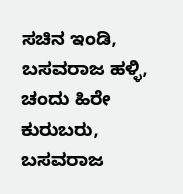ಸಚಿನ ಇಂಡಿ, ಬಸವರಾಜ ಹಳ್ಳಿ, ಚಂದು ಹಿರೇ ಕುರುಬರು, ಬಸವರಾಜ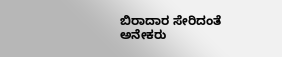ಬಿರಾದಾರ ಸೇರಿದಂತೆ ಅನೇಕರು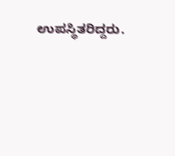ಉಪಸ್ಥಿತರಿದ್ದರು.